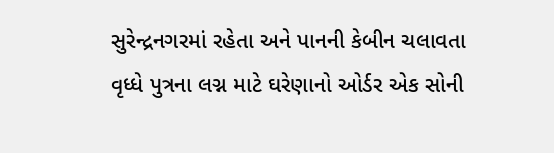સુરેન્દ્રનગરમાં રહેતા અને પાનની કેબીન ચલાવતા વૃધ્ધે પુત્રના લગ્ન માટે ઘરેણાનો ઓર્ડર એક સોની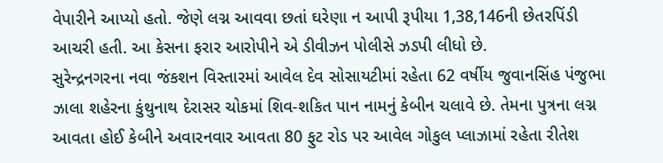વેપારીને આપ્યો હતો. જેણે લગ્ન આવવા છતાં ઘરેણા ન આપી રૂપીયા 1,38,146ની છેતરપિંડી આચરી હતી. આ કેસના ફરાર આરોપીને એ ડીવીઝન પોલીસે ઝડપી લીધો છે.
સુરેન્દ્રનગરના નવા જંકશન વિસ્તારમાં આવેલ દેવ સોસાયટીમાં રહેતા 62 વર્ષીય જુવાનસિંહ પંજુભા ઝાલા શહેરના કુંથુનાથ દેરાસર ચોકમાં શિવ-શકિત પાન નામનું કેબીન ચલાવે છે. તેમના પુત્રના લગ્ન આવતા હોઈ કેબીને અવારનવાર આવતા 80 ફુટ રોડ પર આવેલ ગોકુલ પ્લાઝામાં રહેતા રીતેશ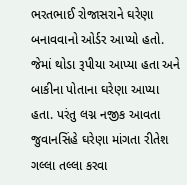ભરતભાઈ રોજાસરાને ઘરેણા બનાવવાનો ઓર્ડર આપ્યો હતો. જેમાં થોડા રૂપીયા આપ્યા હતા અને બાકીના પોતાના ઘરેણા આપ્યા હતા. પરંતુ લગ્ન નજીક આવતા જુવાનસિંહે ઘરેણા માંગતા રીતેશ ગલ્લા તલ્લા કરવા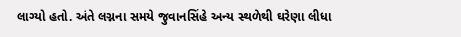લાગ્યો હતો. અંતે લગ્નના સમયે જુવાનસિંહે અન્ય સ્થળેથી ઘરેણા લીધા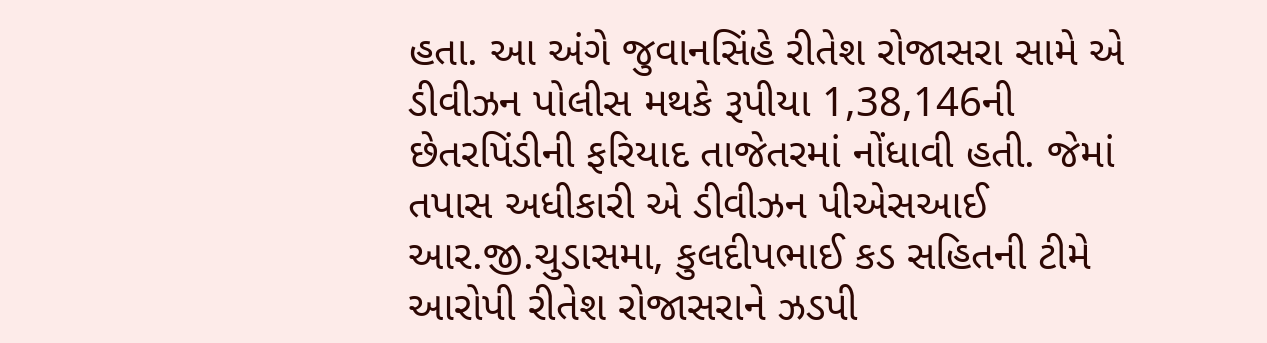હતા. આ અંગે જુવાનસિંહે રીતેશ રોજાસરા સામે એ ડીવીઝન પોલીસ મથકે રૂપીયા 1,38,146ની છેતરપિંડીની ફરિયાદ તાજેતરમાં નોંધાવી હતી. જેમાં તપાસ અધીકારી એ ડીવીઝન પીએસઆઈ આર.જી.ચુડાસમા, કુલદીપભાઈ કડ સહિતની ટીમે આરોપી રીતેશ રોજાસરાને ઝડપી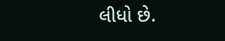લીધો છે.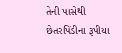તેની પાસેથી છેતરપિંડીના રૂપીયા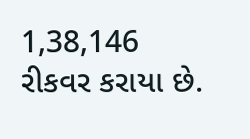1,38,146 રીકવર કરાયા છે.